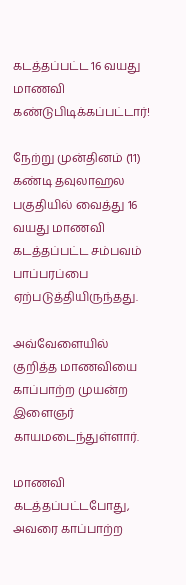கடத்தப்பட்ட 16 வயது மாணவி கண்டுபிடிக்கப்பட்டார்!

நேற்று முன்தினம் (11) கண்டி தவுலாஹல பகுதியில் வைத்து 16 வயது மாணவி கடத்தப்பட்ட சம்பவம் பாப்பரப்பை ஏற்படுத்தியிருந்தது.

அவ்வேளையில் குறித்த மாணவியை காப்பாற்ற முயன்ற இளைஞர் காயமடைந்துள்ளார்.

மாணவி கடத்தப்பட்டபோது, அவரை காப்பாற்ற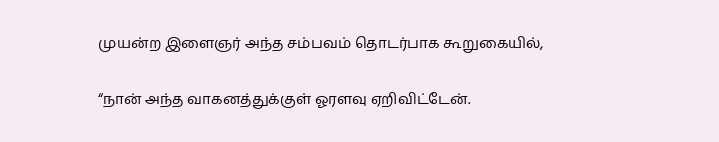முயன்ற இளைஞர் அந்த சம்பவம் தொடர்பாக கூறுகையில்,

“நான் அந்த வாகனத்துக்குள் ஓரளவு ஏறிவிட்டேன்.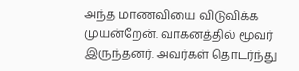அந்த மாணவியை விடுவிக்க முயன்றேன். வாகனத்தில் மூவர் இருந்தனர். அவர்கள் தொடர்ந்து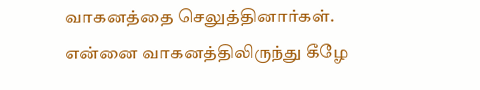வாகனத்தை செலுத்தினார்கள். என்னை வாகனத்திலிருந்து கீழே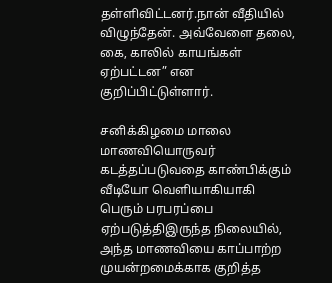தள்ளிவிட்டனர்.நான் வீதியில் விழுந்தேன். அவ்வேளை தலை, கை, காலில் காயங்கள் ஏற்பட்டன” என குறிப்பிட்டுள்ளார்.

சனிக்கிழமை மாலை மாணவியொருவர் கடத்தப்படுவதை காண்பிக்கும் வீடியோ வெளியாகியாகி பெரும் பரபரப்பை ஏற்படுத்திஇருந்த நிலையில், அந்த மாணவியை காப்பாற்ற முயன்றமைக்காக குறித்த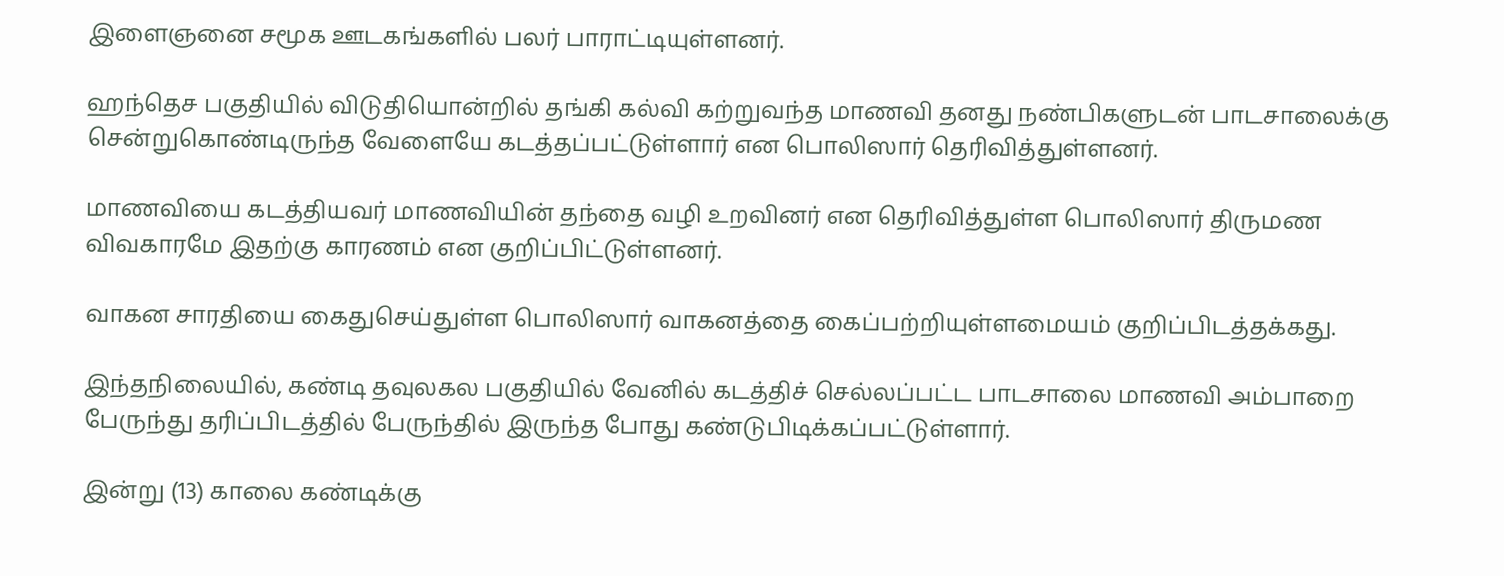இளைஞனை சமூக ஊடகங்களில் பலர் பாராட்டியுள்ளனர்.

ஹந்தெச பகுதியில் விடுதியொன்றில் தங்கி கல்வி கற்றுவந்த மாணவி தனது நண்பிகளுடன் பாடசாலைக்கு சென்றுகொண்டிருந்த வேளையே கடத்தப்பட்டுள்ளார் என பொலிஸார் தெரிவித்துள்ளனர்.

மாணவியை கடத்தியவர் மாணவியின் தந்தை வழி உறவினர் என தெரிவித்துள்ள பொலிஸார் திருமண விவகாரமே இதற்கு காரணம் என குறிப்பிட்டுள்ளனர்.

வாகன சாரதியை கைதுசெய்துள்ள பொலிஸார் வாகனத்தை கைப்பற்றியுள்ளமையம் குறிப்பிடத்தக்கது.

இந்தநிலையில், கண்டி தவுலகல பகுதியில் வேனில் கடத்திச் செல்லப்பட்ட பாடசாலை மாணவி அம்பாறை பேருந்து தரிப்பிடத்தில் பேருந்தில் இருந்த போது கண்டுபிடிக்கப்பட்டுள்ளார்.

இன்று (13) காலை கண்டிக்கு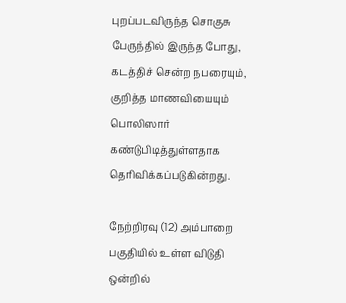புறப்படவிருந்த சொகுசு பேருந்தில் இருந்த போது, கடத்திச் சென்ற நபரையும், குறித்த மாணவியையும் பொலிஸார் கண்டுபிடித்துள்ளதாக தெரிவிக்கப்படுகின்றது.

நேற்றிரவு (12) அம்பாறை பகுதியில் உள்ள விடுதி ஒன்றில்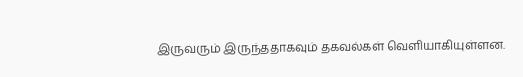இருவரும் இருந்ததாகவும் தகவல்கள் வெளியாகியுள்ளன.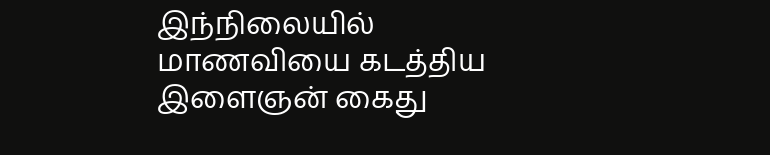இந்நிலையில் மாணவியை கடத்திய இளைஞன் கைது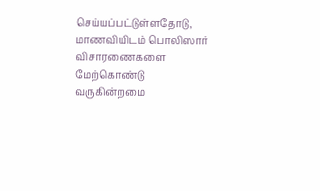செய்யப்பட்டுள்ளதோடு, மாணவியிடம் பொலிஸார் விசாரணைகளை மேற்கொண்டு வருகின்றமை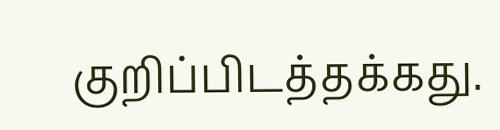குறிப்பிடத்தக்கது.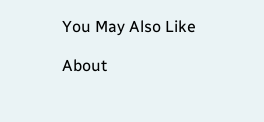You May Also Like

About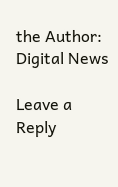the Author: Digital News

Leave a Reply